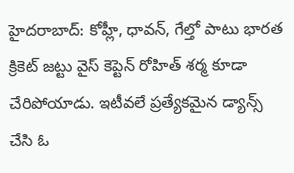హైదరాబాద్: కోహ్లీ, ధావన్, గేల్తో పాటు భారత క్రికెట్ జట్టు వైస్ కెప్టెన్ రోహిత్ శర్మ కూడా చేరిపోయాడు. ఇటీవలే ప్రత్యేకమైన డ్యాన్స్ చేసి ఓ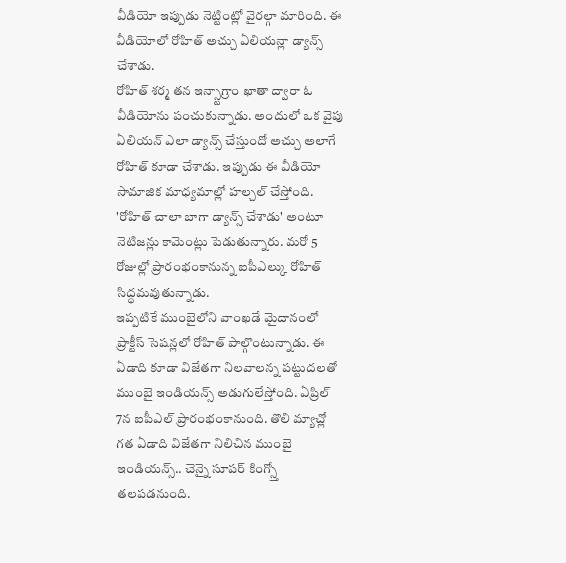వీడియో ఇప్పుడు నెట్టింట్లో వైరల్గా మారింది. ఈ వీడియోలో రోహిత్ అచ్చు ఏలియన్లా డ్యాన్స్ చేశాడు.
రోహిత్ శర్మ తన ఇన్స్టాగ్రాం ఖాతా ద్వారా ఓ వీడియోను పంచుకున్నాడు. అందులో ఒక వైపు ఏలియన్ ఎలా డ్యాన్స్ చేస్తుందో అచ్చు అలాగే రోహిత్ కూడా చేశాడు. ఇప్పుడు ఈ వీడియో సామాజిక మాధ్యమాల్లో హల్చల్ చేస్తోంది. 'రోహిత్ చాలా బాగా డ్యాన్స్ చేశాడు' అంటూ నెటిజన్లు కామెంట్లు పెడుతున్నారు. మరో 5 రోజుల్లో ప్రారంభంకానున్న ఐపీఎల్కు రోహిత్ సిద్ధమవుతున్నాడు.
ఇప్పటికే ముంబైలోని వాంఖడే మైదానంలో ప్రాక్టీస్ సెషన్లలో రోహిత్ పాల్గొంటున్నాడు. ఈ ఏడాది కూడా విజేతగా నిలవాలన్న పట్టుదలతో ముంబై ఇండియన్స్ అడుగులేస్తోంది. ఏప్రిల్ 7న ఐపీఎల్ ప్రారంభంకానుంది. తొలి మ్యాచ్లో గత ఏడాది విజేతగా నిలిచిన ముంబై ఇండియన్స్.. చెన్నై సూపర్ కింగ్స్తో తలపడనుంది.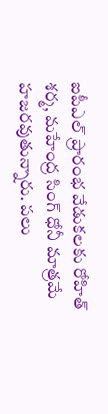ఐపీఎల్ ప్రారంభ వేడుకలకు రోహిత్ శర్మ, మహేంద్ర సింగ్ ధోనీ మాత్రమే హజరవుతున్నారు. పలు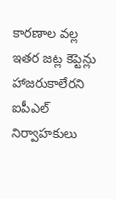కారణాల వల్ల ఇతర జట్ల కెప్టెన్లు హాజరుకాలేరని ఐపీఎల్ నిర్వాహకులు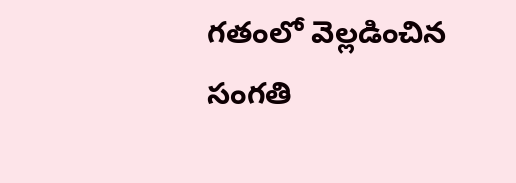గతంలో వెల్లడించిన సంగతి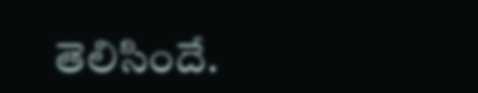తెలిసిందే.